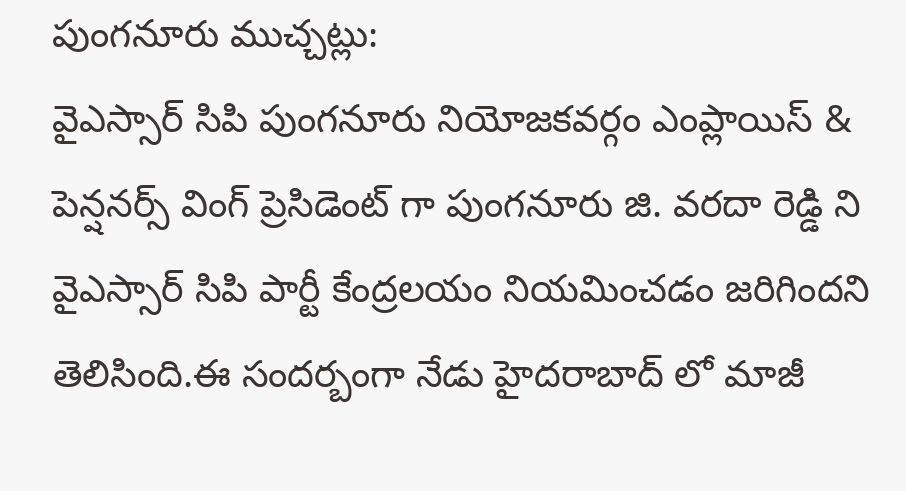పుంగనూరు ముచ్చట్లు:
వైఎస్సార్ సిపి పుంగనూరు నియోజకవర్గం ఎంప్లాయిస్ & పెన్షనర్స్ వింగ్ ప్రెసిడెంట్ గా పుంగనూరు జి. వరదా రెడ్డి ని వైఎస్సార్ సిపి పార్టీ కేంద్రలయం నియమించడం జరిగిందని తెలిసింది.ఈ సందర్బంగా నేడు హైదరాబాద్ లో మాజీ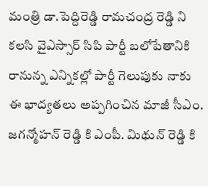మంత్రి డా.పెద్దిరెడ్డి రామచంద్ర రెడ్డి ని కలసి వైఎస్సార్ సిపి పార్టీ బలోపేతానికి రానున్న ఎన్నికల్లో పార్టీ గెలుపుకు నాకు ఈ భాద్యతలు అప్పగించిన మాజీ సీఎం. జగన్మోహన్ రెడ్డి కి ఎంపీ. మిథున్ రెడ్డి కి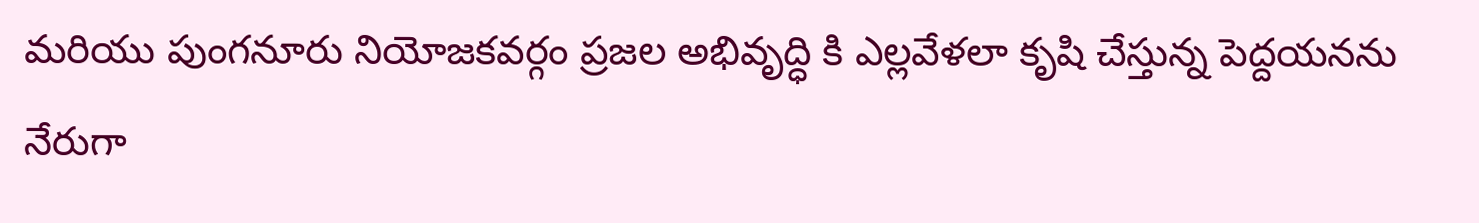మరియు పుంగనూరు నియోజకవర్గం ప్రజల అభివృద్ధి కి ఎల్లవేళలా కృషి చేస్తున్న పెద్దయనను నేరుగా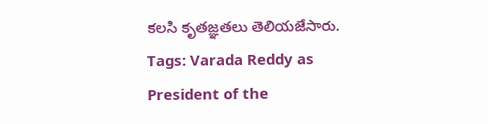కలసి కృతజ్ఞతలు తెలియజేసారు.
Tags: Varada Reddy as President of the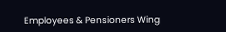Employees & Pensioners Wing